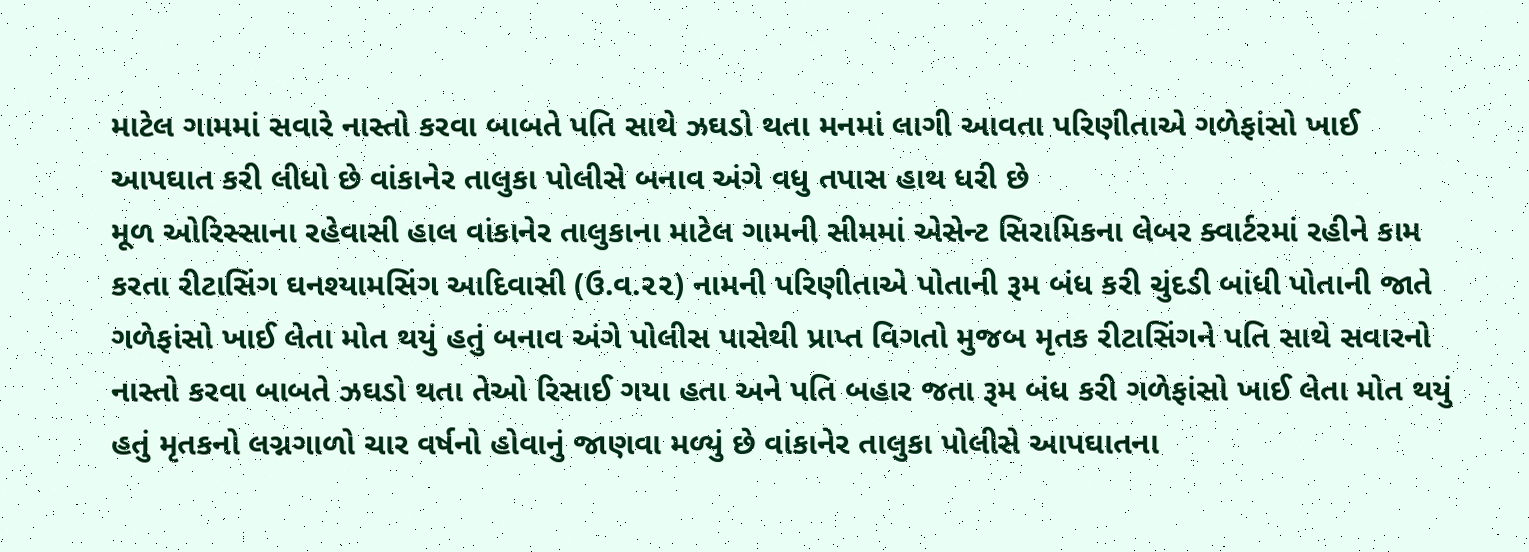માટેલ ગામમાં સવારે નાસ્તો કરવા બાબતે પતિ સાથે ઝઘડો થતા મનમાં લાગી આવતા પરિણીતાએ ગળેફાંસો ખાઈ આપઘાત કરી લીધો છે વાંકાનેર તાલુકા પોલીસે બનાવ અંગે વધુ તપાસ હાથ ધરી છે
મૂળ ઓરિસ્સાના રહેવાસી હાલ વાંકાનેર તાલુકાના માટેલ ગામની સીમમાં એસેન્ટ સિરામિકના લેબર ક્વાર્ટરમાં રહીને કામ કરતા રીટાસિંગ ઘનશ્યામસિંગ આદિવાસી (ઉ.વ.૨૨) નામની પરિણીતાએ પોતાની રૂમ બંધ કરી ચુંદડી બાંધી પોતાની જાતે ગળેફાંસો ખાઈ લેતા મોત થયું હતું બનાવ અંગે પોલીસ પાસેથી પ્રાપ્ત વિગતો મુજબ મૃતક રીટાસિંગને પતિ સાથે સવારનો નાસ્તો કરવા બાબતે ઝઘડો થતા તેઓ રિસાઈ ગયા હતા અને પતિ બહાર જતા રૂમ બંધ કરી ગળેફાંસો ખાઈ લેતા મોત થયું હતું મૃતકનો લગ્નગાળો ચાર વર્ષનો હોવાનું જાણવા મળ્યું છે વાંકાનેર તાલુકા પોલીસે આપઘાતના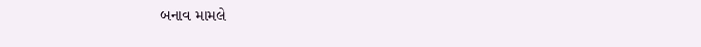બનાવ મામલે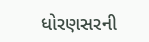ધોરણસરની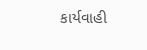કાર્યવાહી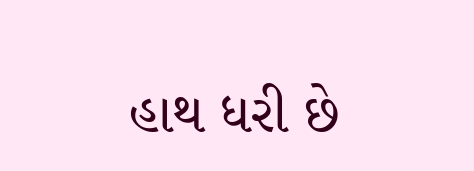હાથ ધરી છે